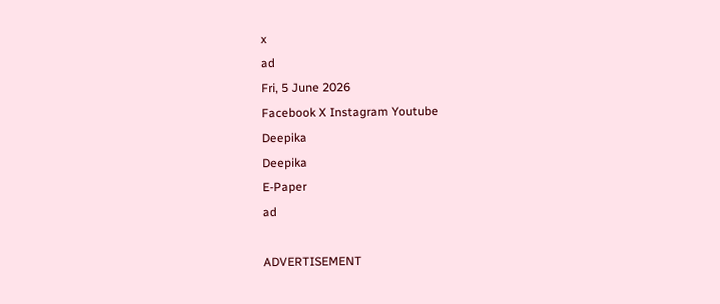x
ad
Fri, 5 June 2026
Facebook X Instagram Youtube
Deepika
Deepika
E-Paper
ad

ADVERTISEMENT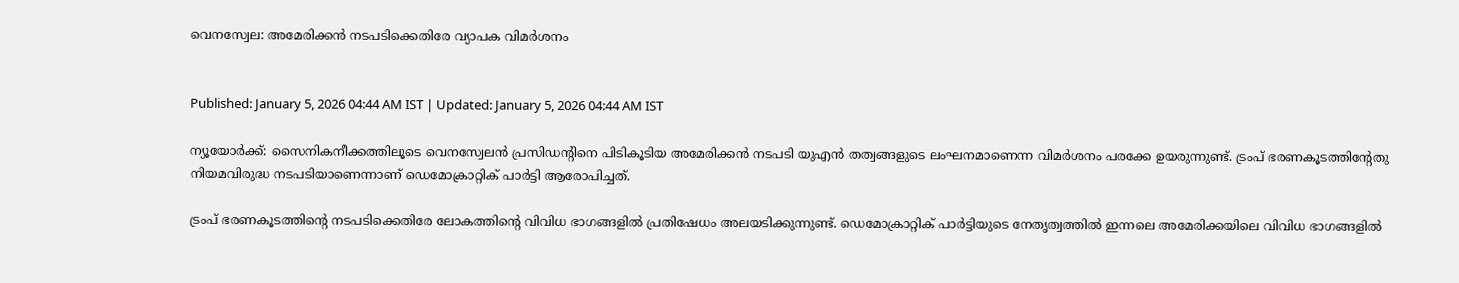വെനസ്വേല: അമേരിക്കൻ നടപടിക്കെതിരേ വ‍്യാപക വിമർശനം


Published: January 5, 2026 04:44 AM IST | Updated: January 5, 2026 04:44 AM IST

ന‍്യൂയോർക്ക്: സൈനികനീക്കത്തിലൂടെ വെനസ്വേലൻ പ്രസിഡന്‍റിനെ പിടികൂടിയ അമേരിക്കൻ നടപടി യുഎൻ തത്വങ്ങളുടെ ലംഘനമാണെന്ന വിമർശനം പരക്കേ ഉയരുന്നുണ്ട്. ട്രംപ് ഭരണകൂടത്തിന്‍റേതു നിയമവിരുദ്ധ നടപടിയാണെന്നാണ് ഡെമോക്രാറ്റിക് പാർട്ടി ആരോപിച്ചത്.

ട്രംപ് ഭരണകൂടത്തിന്‍റെ നടപടിക്കെതിരേ ലോകത്തിന്‍റെ വിവിധ ഭാഗങ്ങളിൽ പ്രതിഷേധം അലയടിക്കുന്നുണ്ട്. ഡെമോക്രാറ്റിക് പാർട്ടിയുടെ നേതൃത്വത്തിൽ ഇന്നലെ അമേരിക്കയിലെ വിവിധ ഭാഗങ്ങളിൽ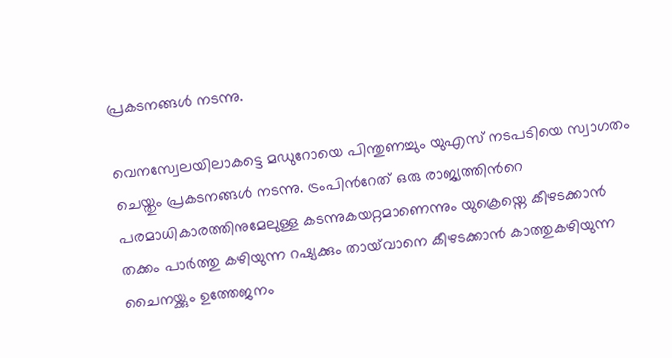പ്രകടനങ്ങൾ നടന്നു.

വെനസ്വേലയിലാകട്ടെ മഡുറോയെ പിന്തുണച്ചും യുഎസ് നടപടിയെ സ്വാഗതം ചെയ്തും പ്രകടനങ്ങൾ നടന്നു. ട്രംപിന്‍റേത് ഒരു രാജ്യത്തിന്‍റെ പരമാധികാരത്തിനുമേലുള്ള കടന്നുകയറ്റമാണെന്നും യുക്രെയ്നെ കീഴടക്കാൻ തക്കം പാർത്തു കഴിയുന്ന റഷ്യക്കും തായ്‌വാനെ കീഴടക്കാൻ കാത്തുകഴിയുന്ന ചൈനയ്ക്കും ഉത്തേജനം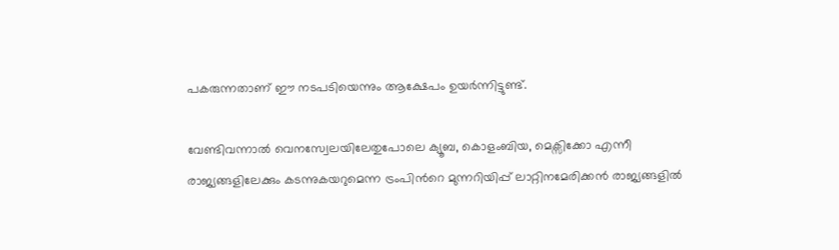പകരുന്നതാണ് ഈ നടപടിയെന്നും ആക്ഷേപം ഉയർന്നിട്ടുണ്ട്.

വേണ്ടിവന്നാൽ വെനസ്വേലയിലേതുപോലെ ക്യൂബ, കൊളംബിയ, മെക്സിക്കോ എന്നീ രാജ്യങ്ങളിലേക്കും കടന്നുകയറുമെന്ന ട്രംപിന്‍റെ മുന്നറിയിപ്പ് ലാറ്റിനമേരിക്കൻ രാജ്യങ്ങളിൽ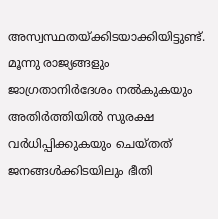അസ്വസ്ഥതയ്ക്കിടയാക്കിയിട്ടുണ്ട്. മൂന്നു രാജ്യങ്ങളും ജാഗ്രതാനിർദേശം നൽകുകയും അതിർത്തിയിൽ സുരക്ഷ വർധിപ്പിക്കുകയും ചെയ്തത് ജനങ്ങൾക്കിടയിലും ഭീതി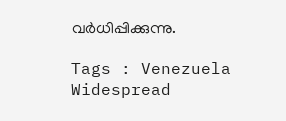വർധിപ്പിക്കുന്നു.

Tags : Venezuela Widespread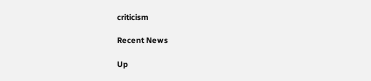criticism

Recent News

Up